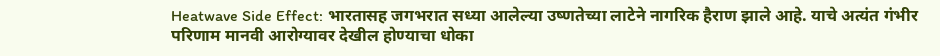Heatwave Side Effect: भारतासह जगभरात सध्या आलेल्या उष्णतेच्या लाटेने नागरिक हैराण झाले आहे. याचे अत्यंत गंभीर परिणाम मानवी आरोग्यावर देखील होण्याचा धोका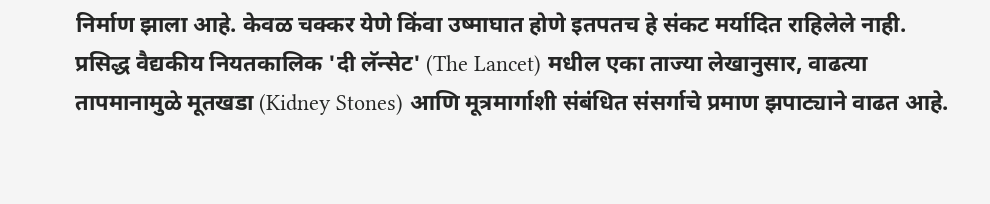निर्माण झाला आहे. केवळ चक्कर येणे किंवा उष्माघात होणे इतपतच हे संकट मर्यादित राहिलेले नाही. प्रसिद्ध वैद्यकीय नियतकालिक 'दी लॅन्सेट' (The Lancet) मधील एका ताज्या लेखानुसार, वाढत्या तापमानामुळे मूतखडा (Kidney Stones) आणि मूत्रमार्गाशी संबंधित संसर्गाचे प्रमाण झपाट्याने वाढत आहे.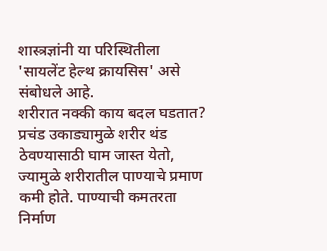शास्त्रज्ञांनी या परिस्थितीला 'सायलेंट हेल्थ क्रायसिस' असे संबोधले आहे.
शरीरात नक्की काय बदल घडतात?
प्रचंड उकाड्यामुळे शरीर थंड ठेवण्यासाठी घाम जास्त येतो, ज्यामुळे शरीरातील पाण्याचे प्रमाण कमी होते. पाण्याची कमतरता निर्माण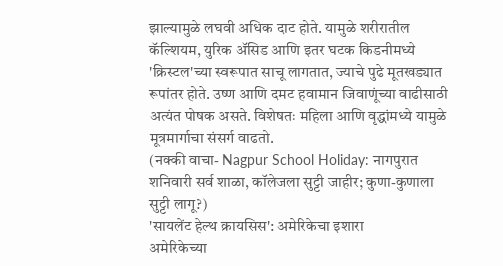झाल्यामुळे लघवी अधिक दाट होते. यामुळे शरीरातील कॅल्शियम, युरिक ॲसिड आणि इतर घटक किडनीमध्ये 'क्रिस्टल'च्या स्वरूपात साचू लागतात, ज्याचे पुढे मूतखड्यात रूपांतर होते. उष्ण आणि दमट हवामान जिवाणूंच्या वाढीसाठी अत्यंत पोषक असते. विशेषतः महिला आणि वृद्धांमध्ये यामुळे मूत्रमार्गाचा संसर्ग वाढतो.
(नक्की वाचा- Nagpur School Holiday: नागपुरात शनिवारी सर्व शाळा, कॉलेजला सुट्टी जाहीर; कुणा-कुणाला सुट्टी लागू?)
'सायलेंट हेल्थ क्रायसिस': अमेरिकेचा इशारा
अमेरिकेच्या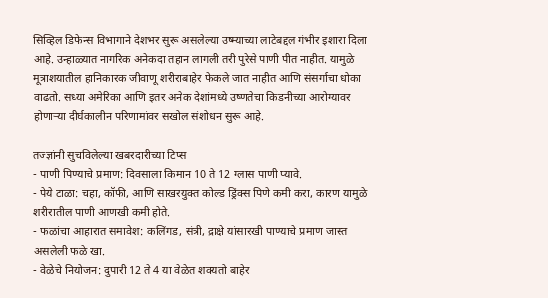सिव्हिल डिफेन्स विभागाने देशभर सुरू असलेल्या उष्म्याच्या लाटेबद्दल गंभीर इशारा दिला आहे. उन्हाळ्यात नागरिक अनेकदा तहान लागली तरी पुरेसे पाणी पीत नाहीत. यामुळे मूत्राशयातील हानिकारक जीवाणू शरीराबाहेर फेकले जात नाहीत आणि संसर्गाचा धोका वाढतो. सध्या अमेरिका आणि इतर अनेक देशांमध्ये उष्णतेचा किडनीच्या आरोग्यावर होणाऱ्या दीर्घकालीन परिणामांवर सखोल संशोधन सुरू आहे.

तज्ज्ञांनी सुचविलेल्या खबरदारीच्या टिप्स
- पाणी पिण्याचे प्रमाण: दिवसाला किमान 10 ते 12 ग्लास पाणी प्यावे.
- पेये टाळा: चहा, कॉफी, आणि साखरयुक्त कोल्ड ड्रिंक्स पिणे कमी करा, कारण यामुळे शरीरातील पाणी आणखी कमी होते.
- फळांचा आहारात समावेश: कलिंगड, संत्री, द्राक्षे यांसारखी पाण्याचे प्रमाण जास्त असलेली फळे खा.
- वेळेचे नियोजन: दुपारी 12 ते 4 या वेळेत शक्यतो बाहेर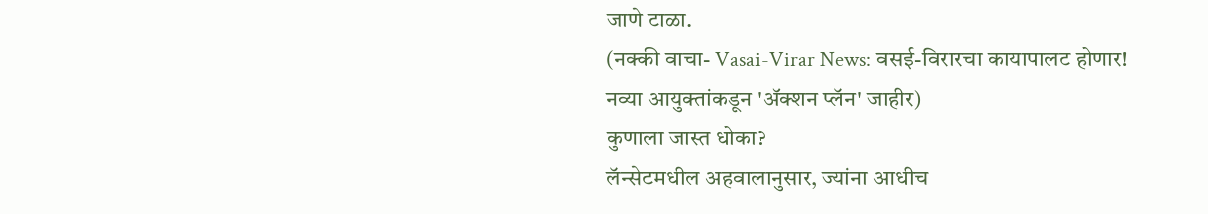जाणे टाळा.
(नक्की वाचा- Vasai-Virar News: वसई-विरारचा कायापालट होणार! नव्या आयुक्तांकडून 'ॲक्शन प्लॅन' जाहीर)
कुणाला जास्त धोका?
लॅन्सेटमधील अहवालानुसार, ज्यांना आधीच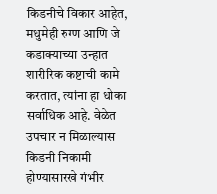किडनीचे विकार आहेत, मधुमेही रुग्ण आणि जे कडाक्याच्या उन्हात शारीरिक कष्टाची कामे करतात, त्यांना हा धोका सर्वाधिक आहे. वेळेत उपचार न मिळाल्यास किडनी निकामी होण्यासारखे गंभीर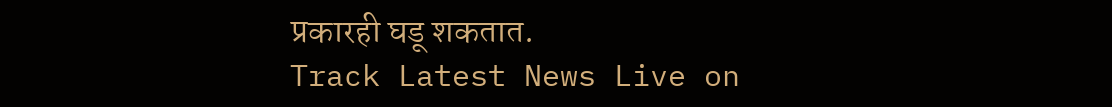प्रकारही घडू शकतात.
Track Latest News Live on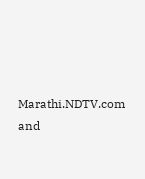Marathi.NDTV.com and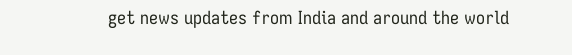get news updates from India and around the world